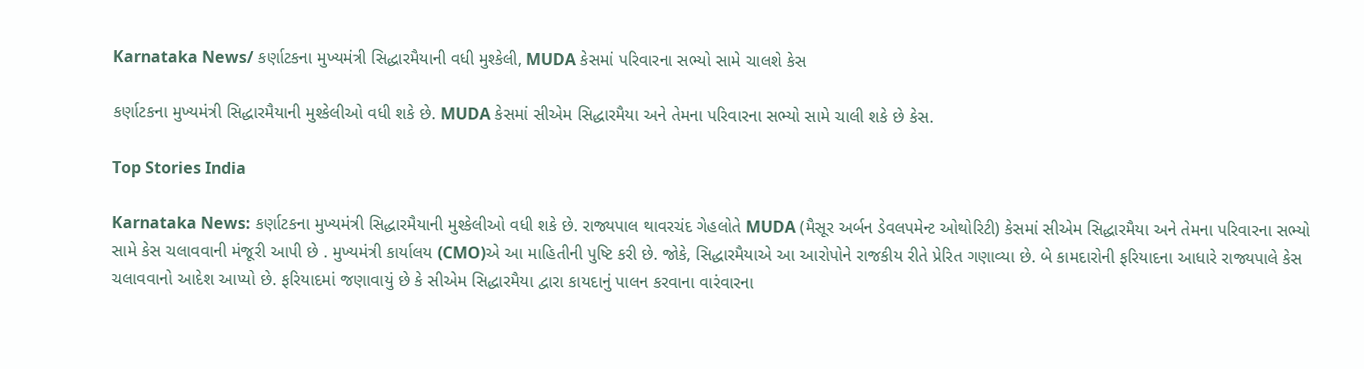Karnataka News/ કર્ણાટકના મુખ્યમંત્રી સિદ્ધારમૈયાની વધી મુશ્કેલી, MUDA કેસમાં પરિવારના સભ્યો સામે ચાલશે કેસ

કર્ણાટકના મુખ્યમંત્રી સિદ્ધારમૈયાની મુશ્કેલીઓ વધી શકે છે. MUDA કેસમાં સીએમ સિદ્ધારમૈયા અને તેમના પરિવારના સભ્યો સામે ચાલી શકે છે કેસ.

Top Stories India

Karnataka News: કર્ણાટકના મુખ્યમંત્રી સિદ્ધારમૈયાની મુશ્કેલીઓ વધી શકે છે. રાજ્યપાલ થાવરચંદ ગેહલોતે MUDA (મૈસૂર અર્બન ડેવલપમેન્ટ ઓથોરિટી) કેસમાં સીએમ સિદ્ધારમૈયા અને તેમના પરિવારના સભ્યો સામે કેસ ચલાવવાની મંજૂરી આપી છે . મુખ્યમંત્રી કાર્યાલય (CMO)એ આ માહિતીની પુષ્ટિ કરી છે. જોકે, સિદ્ધારમૈયાએ આ આરોપોને રાજકીય રીતે પ્રેરિત ગણાવ્યા છે. બે કામદારોની ફરિયાદના આધારે રાજ્યપાલે કેસ ચલાવવાનો આદેશ આપ્યો છે. ફરિયાદમાં જણાવાયું છે કે સીએમ સિદ્ધારમૈયા દ્વારા કાયદાનું પાલન કરવાના વારંવારના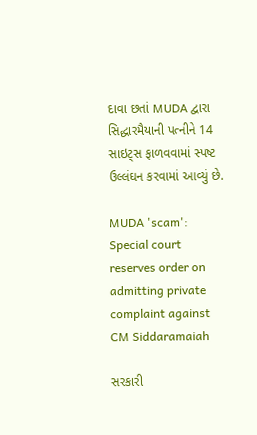દાવા છતાં MUDA દ્વારા સિદ્ધારમૈયાની પત્નીને 14 સાઇટ્સ ફાળવવામાં સ્પષ્ટ ઉલ્લંઘન કરવામાં આવ્યું છે.

MUDA 'scam': Special court reserves order on admitting private complaint against CM Siddaramaiah

સરકારી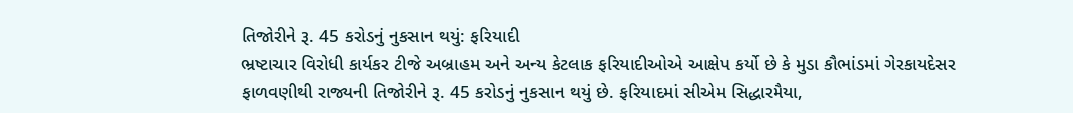તિજોરીને રૂ. 45 કરોડનું નુકસાન થયું: ફરિયાદી
ભ્રષ્ટાચાર વિરોધી કાર્યકર ટીજે અબ્રાહમ અને અન્ય કેટલાક ફરિયાદીઓએ આક્ષેપ કર્યો છે કે મુડા કૌભાંડમાં ગેરકાયદેસર ફાળવણીથી રાજ્યની તિજોરીને રૂ. 45 કરોડનું નુકસાન થયું છે. ફરિયાદમાં સીએમ સિદ્ધારમૈયા,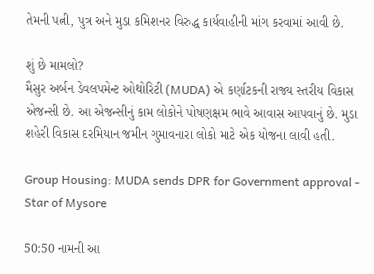તેમની પત્ની, પુત્ર અને મુડા કમિશનર વિરુદ્ધ કાર્યવાહીની માંગ કરવામાં આવી છે.

શું છે મામલો?
મૈસુર અર્બન ડેવલપમેન્ટ ઓથોરિટી (MUDA) એ કર્ણાટકની રાજ્ય સ્તરીય વિકાસ એજન્સી છે. આ એજન્સીનું કામ લોકોને પોષણક્ષમ ભાવે આવાસ આપવાનું છે. મુડા શહેરી વિકાસ દરમિયાન જમીન ગુમાવનારા લોકો માટે એક યોજના લાવી હતી.

Group Housing: MUDA sends DPR for Government approval - Star of Mysore

50:50 નામની આ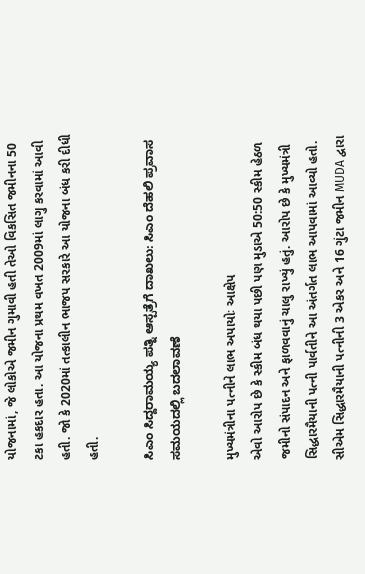યોજનામાં, જે લોકોએ જમીન ગુમાવી હતી તેઓ વિકસિત જમીનના 50 ટકા હકદાર હતા. આ યોજના પ્રથમ વખત 2009માં લાગુ કરવામાં આવી હતી. જો કે 2020માં તત્કાલીન ભાજપ સરકારે આ યોજના બંધ કરી દીધી હતી.

ಸಿಎಂ ಸಿದ್ದರಾಮಯ್ಯ ಪತ್ನಿ ಆಸ್ಪತ್ರೆಗೆ ದಾಖಲು: ಸಿಎಂ ದೆಹಲಿ ಪ್ರವಾಸ ಸಮಯದಲ್ಲಿ ಬದಲಾವಣೆ

મુખ્યમંત્રીના પત્નીને લાભ અપાયોઃ આક્ષેપ
એવો આરોપ છે કે સ્કીમ બંધ થયા પછી પણ મુડાએ 50:50 સ્કીમ હેઠળ જમીનો સંપાદન અને ફાળવવાનું ચાલુ રાખ્યું હતું. આરોપ છે કે મુખ્યમંત્રી સિદ્ધારમૈયાની પત્ની પાર્વતીને આ અંતર્ગત લાભ આપવામાં આવ્યો હતો. સીએમ સિદ્ધારમૈયાની પત્નીની 3 એકર અને 16 ગુંટા જમીન MUDA દ્વારા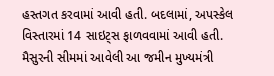હસ્તગત કરવામાં આવી હતી. બદલામાં, અપસ્કેલ વિસ્તારમાં 14 સાઇટ્સ ફાળવવામાં આવી હતી. મૈસુરની સીમમાં આવેલી આ જમીન મુખ્યમંત્રી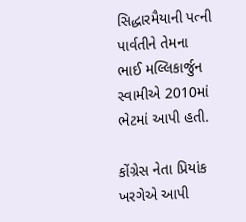સિદ્ધારમૈયાની પત્ની પાર્વતીને તેમના ભાઈ મલ્લિકાર્જુન સ્વામીએ 2010માં ભેટમાં આપી હતી.

કોંગ્રેસ નેતા પ્રિયાંક ખરગેએ આપી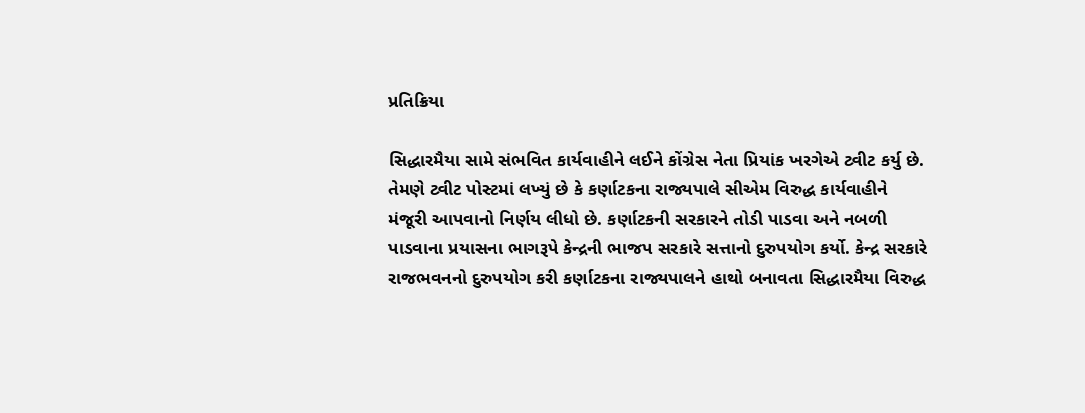પ્રતિક્રિયા

સિદ્ધારમૈયા સામે સંભવિત કાર્યવાહીને લઈને કોંગ્રેસ નેતા પ્રિયાંક ખરગેએ ટ્વીટ કર્યુ છે. તેમણે ટ્વીટ પોસ્ટમાં લખ્યું છે કે કર્ણાટકના રાજ્યપાલે સીએમ વિરુદ્ધ કાર્યવાહીને મંજૂરી આપવાનો નિર્ણય લીધો છે. કર્ણાટકની સરકારને તોડી પાડવા અને નબળી પાડવાના પ્રયાસના ભાગરૂપે કેન્દ્રની ભાજપ સરકારે સત્તાનો દુરુપયોગ કર્યો. કેન્દ્ર સરકારે રાજભવનનો દુરુપયોગ કરી કર્ણાટકના રાજ્યપાલને હાથો બનાવતા સિદ્ધારમૈયા વિરુદ્ધ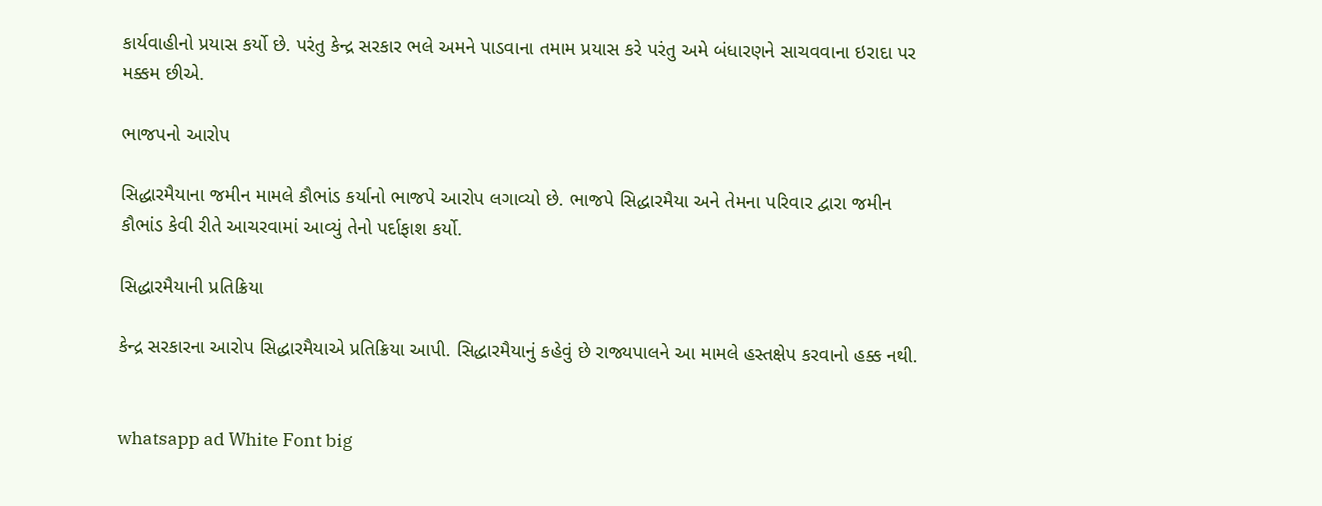કાર્યવાહીનો પ્રયાસ કર્યો છે. પરંતુ કેન્દ્ર સરકાર ભલે અમને પાડવાના તમામ પ્રયાસ કરે પરંતુ અમે બંધારણને સાચવવાના ઇરાદા પર મક્કમ છીએ.

ભાજપનો આરોપ

સિદ્ધારમૈયાના જમીન મામલે કૌભાંડ કર્યાનો ભાજપે આરોપ લગાવ્યો છે. ભાજપે સિદ્ધારમૈયા અને તેમના પરિવાર દ્વારા જમીન કૌભાંડ કેવી રીતે આચરવામાં આવ્યું તેનો પર્દાફાશ કર્યો.

સિદ્ધારમૈયાની પ્રતિક્રિયા

કેન્દ્ર સરકારના આરોપ સિદ્ધારમૈયાએ પ્રતિક્રિયા આપી. સિદ્ધારમૈયાનું કહેવું છે રાજ્યપાલને આ મામલે હસ્તક્ષેપ કરવાનો હક્ક નથી.


whatsapp ad White Font big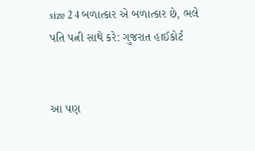size 2 4 બળાત્કાર એ બળાત્કાર છે, ભલે પતિ પત્ની સાથે કરે: ગુજરાત હાઈકોર્ટ


આ પણ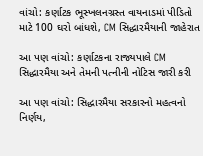વાંચો: કર્ણાટક ભૂસ્ખલનગ્રસ્ત વાયનાડમાં પીડિતો માટે 100 ઘરો બાંધશે, CM સિદ્ધારમૈયાની જાહેરાત

આ પણ વાંચો: કર્ણાટકના રાજ્યપાલે CM સિદ્ધારમૈયા અને તેમની પત્નીની નોટિસ જારી કરી

આ પણ વાંચો: સિદ્ધારમૈયા સરકારનો મહત્વનો નિર્ણય,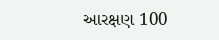આરક્ષણ 100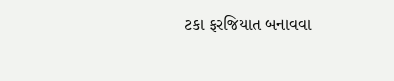ટકા ફરજિયાત બનાવવા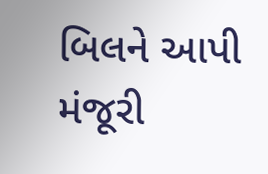બિલને આપી મંજૂરી